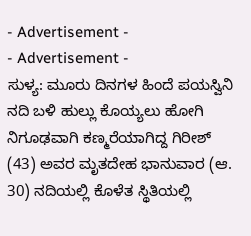- Advertisement -
- Advertisement -
ಸುಳ್ಯ: ಮೂರು ದಿನಗಳ ಹಿಂದೆ ಪಯಸ್ವಿನಿ ನದಿ ಬಳಿ ಹುಲ್ಲು ಕೊಯ್ಯಲು ಹೋಗಿ ನಿಗೂಢವಾಗಿ ಕಣ್ಮರೆಯಾಗಿದ್ದ ಗಿರೀಶ್ (43) ಅವರ ಮೃತದೇಹ ಭಾನುವಾರ (ಆ. 30) ನದಿಯಲ್ಲಿ ಕೊಳೆತ ಸ್ಥಿತಿಯಲ್ಲಿ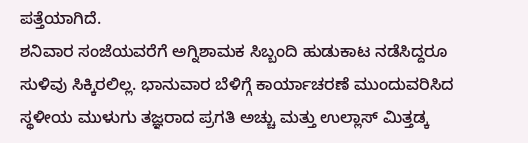ಪತ್ತೆಯಾಗಿದೆ.
ಶನಿವಾರ ಸಂಜೆಯವರೆಗೆ ಅಗ್ನಿಶಾಮಕ ಸಿಬ್ಬಂದಿ ಹುಡುಕಾಟ ನಡೆಸಿದ್ದರೂ ಸುಳಿವು ಸಿಕ್ಕಿರಲಿಲ್ಲ. ಭಾನುವಾರ ಬೆಳಿಗ್ಗೆ ಕಾರ್ಯಾಚರಣೆ ಮುಂದುವರಿಸಿದ ಸ್ಥಳೀಯ ಮುಳುಗು ತಜ್ಞರಾದ ಪ್ರಗತಿ ಅಚ್ಚು ಮತ್ತು ಉಲ್ಲಾಸ್ ಮಿತ್ತಡ್ಕ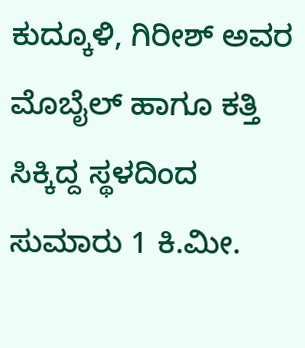ಕುದ್ಕೂಳಿ, ಗಿರೀಶ್ ಅವರ ಮೊಬೈಲ್ ಹಾಗೂ ಕತ್ತಿ ಸಿಕ್ಕಿದ್ದ ಸ್ಥಳದಿಂದ ಸುಮಾರು 1 ಕಿ.ಮೀ.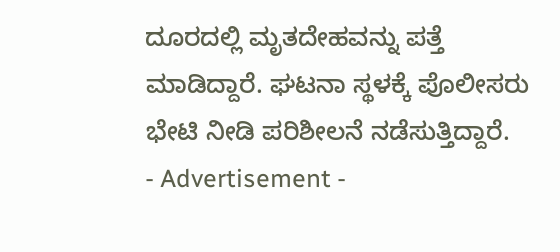ದೂರದಲ್ಲಿ ಮೃತದೇಹವನ್ನು ಪತ್ತೆ ಮಾಡಿದ್ದಾರೆ. ಘಟನಾ ಸ್ಥಳಕ್ಕೆ ಪೊಲೀಸರು ಭೇಟಿ ನೀಡಿ ಪರಿಶೀಲನೆ ನಡೆಸುತ್ತಿದ್ದಾರೆ.
- Advertisement -